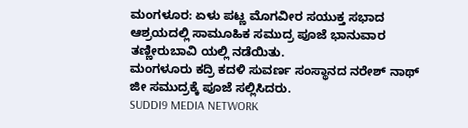ಮಂಗಳೂರ: ಏಳು ಪಟ್ಣ ಮೊಗವೀರ ಸಯುಕ್ತ ಸಭಾದ ಆಶ್ರಯದಲ್ಲಿ ಸಾಮೂಹಿಕ ಸಮುದ್ರ ಪೂಜೆ ಭಾನುವಾರ ತಣ್ಣೀರುಬಾವಿ ಯಲ್ಲಿ ನಡೆಯಿತು.
ಮಂಗಳೂರು ಕದ್ರಿ ಕದಳಿ ಸುವರ್ಣ ಸಂಸ್ಥಾನದ ನರೇಶ್ ನಾಥ್ ಜೀ ಸಮುದ್ರಕ್ಕೆ ಪೂಜೆ ಸಲ್ಲಿಸಿದರು.
SUDDI9 MEDIA NETWORK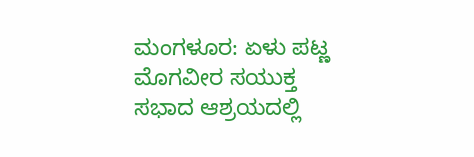ಮಂಗಳೂರ: ಏಳು ಪಟ್ಣ ಮೊಗವೀರ ಸಯುಕ್ತ ಸಭಾದ ಆಶ್ರಯದಲ್ಲಿ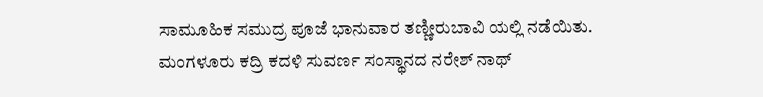ಸಾಮೂಹಿಕ ಸಮುದ್ರ ಪೂಜೆ ಭಾನುವಾರ ತಣ್ಣೀರುಬಾವಿ ಯಲ್ಲಿ ನಡೆಯಿತು.
ಮಂಗಳೂರು ಕದ್ರಿ ಕದಳಿ ಸುವರ್ಣ ಸಂಸ್ಥಾನದ ನರೇಶ್ ನಾಥ್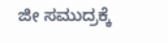ಜೀ ಸಮುದ್ರಕ್ಕೆ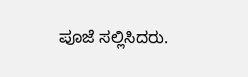ಪೂಜೆ ಸಲ್ಲಿಸಿದರು.